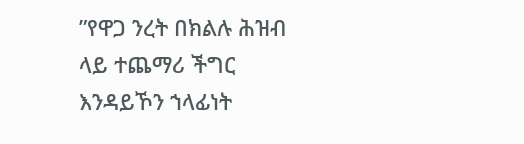”የዋጋ ንረት በክልሉ ሕዝብ ላይ ተጨማሪ ችግር እንዳይኾን ኀላፊነት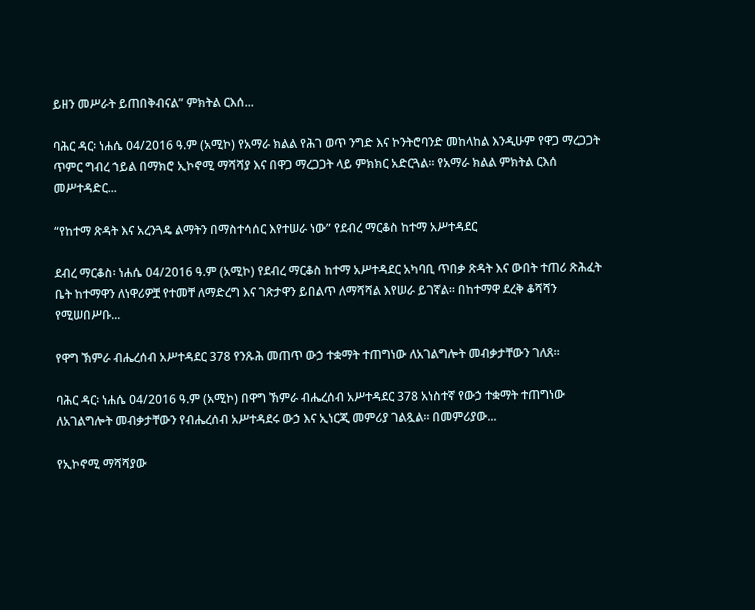ይዘን መሥራት ይጠበቅብናል” ምክትል ርእሰ...

ባሕር ዳር፡ ነሐሴ 04/2016 ዓ.ም (አሚኮ) የአማራ ክልል የሕገ ወጥ ንግድ እና ኮንትሮባንድ መከላከል እንዲሁም የዋጋ ማረጋጋት ጥምር ግብረ ኀይል በማክሮ ኢኮኖሚ ማሻሻያ እና በዋጋ ማረጋጋት ላይ ምክክር አድርጓል። የአማራ ክልል ምክትል ርእሰ መሥተዳድር...

“የከተማ ጽዳት እና አረንጓዴ ልማትን በማስተሳሰር እየተሠራ ነው” የደብረ ማርቆስ ከተማ አሥተዳደር

ደብረ ማርቆስ፡ ነሐሴ 04/2016 ዓ.ም (አሚኮ) የደብረ ማርቆስ ከተማ አሥተዳደር አካባቢ ጥበቃ ጽዳት እና ውበት ተጠሪ ጽሕፈት ቤት ከተማዋን ለነዋሪዎቿ የተመቸ ለማድረግ እና ገጽታዋን ይበልጥ ለማሻሻል እየሠራ ይገኛል፡፡ በከተማዋ ደረቅ ቆሻሻን የሚሠበሥቡ...

የዋግ ኽምራ ብሔረሰብ አሥተዳደር 378 የንጹሕ መጠጥ ውኃ ተቋማት ተጠግነው ለአገልግሎት መብቃታቸውን ገለጸ።

ባሕር ዳር፡ ነሐሴ 04/2016 ዓ.ም (አሚኮ) በዋግ ኽምራ ብሔረሰብ አሥተዳደር 378 አነስተኛ የውኃ ተቋማት ተጠግነው ለአገልግሎት መብቃታቸውን የብሔረሰብ አሥተዳደሩ ውኃ እና ኢነርጂ መምሪያ ገልጿል። በመምሪያው...

የኢኮኖሚ ማሻሻያው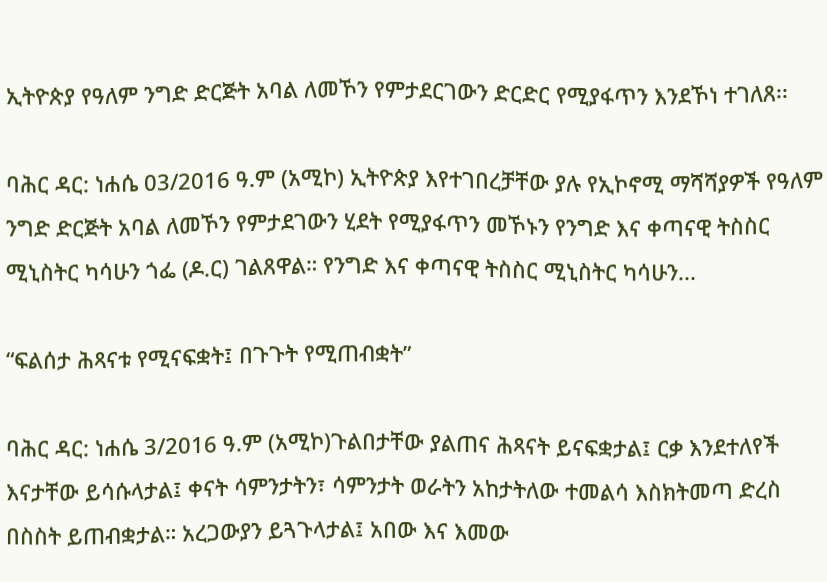ኢትዮጵያ የዓለም ንግድ ድርጅት አባል ለመኾን የምታደርገውን ድርድር የሚያፋጥን እንደኾነ ተገለጸ፡፡

ባሕር ዳር: ነሐሴ 03/2016 ዓ.ም (አሚኮ) ኢትዮጵያ እየተገበረቻቸው ያሉ የኢኮኖሚ ማሻሻያዎች የዓለም ንግድ ድርጅት አባል ለመኾን የምታደገውን ሂደት የሚያፋጥን መኾኑን የንግድ እና ቀጣናዊ ትስስር ሚኒስትር ካሳሁን ጎፌ (ዶ.ር) ገልጸዋል። የንግድ እና ቀጣናዊ ትስስር ሚኒስትር ካሳሁን...

“ፍልሰታ ሕጻናቱ የሚናፍቋት፤ በጉጉት የሚጠብቋት”

ባሕር ዳር: ነሐሴ 3/2016 ዓ.ም (አሚኮ)ጉልበታቸው ያልጠና ሕጻናት ይናፍቋታል፤ ርቃ እንደተለየች እናታቸው ይሳሱላታል፤ ቀናት ሳምንታትን፣ ሳምንታት ወራትን አከታትለው ተመልሳ እስክትመጣ ድረስ በስስት ይጠብቋታል። አረጋውያን ይጓጉላታል፤ አበው እና እመው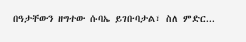በዓታቸውን ዘግተው ሱባኤ ይገቡባታል፣ ስለ ምድር...